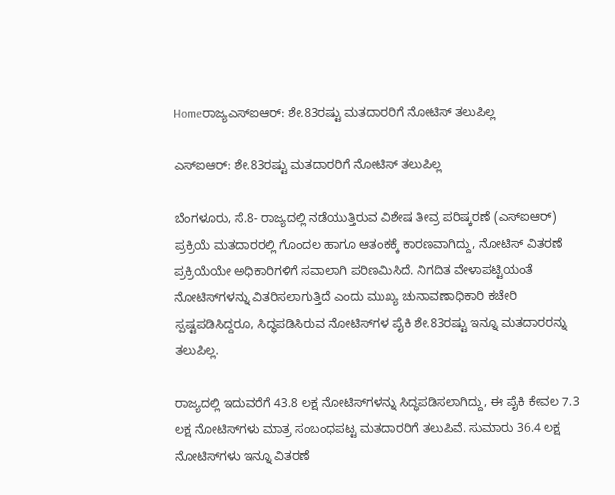Homeರಾಜ್ಯಎಸ್‌ಐಆರ್‌: ಶೇ.83ರಷ್ಟು ಮತದಾರರಿಗೆ ನೋಟಿಸ್‌ ತಲುಪಿಲ್ಲ

ಎಸ್‌ಐಆರ್‌: ಶೇ.83ರಷ್ಟು ಮತದಾರರಿಗೆ ನೋಟಿಸ್‌ ತಲುಪಿಲ್ಲ

ಬೆಂಗಳೂರು, ಸೆ.8- ರಾಜ್ಯದಲ್ಲಿ ನಡೆಯುತ್ತಿರುವ ವಿಶೇಷ ತೀವ್ರ ಪರಿಷ್ಕರಣೆ (ಎಸ್‌ಐಆರ್‌) ಪ್ರಕ್ರಿಯೆ ಮತದಾರರಲ್ಲಿ ಗೊಂದಲ ಹಾಗೂ ಆತಂಕಕ್ಕೆ ಕಾರಣವಾಗಿದ್ದು, ನೋಟಿಸ್‌ ವಿತರಣೆ ಪ್ರಕ್ರಿಯೆಯೇ ಅಧಿಕಾರಿಗಳಿಗೆ ಸವಾಲಾಗಿ ಪರಿಣಮಿಸಿದೆ. ನಿಗದಿತ ವೇಳಾಪಟ್ಟಿಯಂತೆ ನೋಟಿಸ್‌ಗಳನ್ನು ವಿತರಿಸಲಾಗುತ್ತಿದೆ ಎಂದು ಮುಖ್ಯ ಚುನಾವಣಾಧಿಕಾರಿ ಕಚೇರಿ ಸ್ಪಷ್ಟಪಡಿಸಿದ್ದರೂ, ಸಿದ್ಧಪಡಿಸಿರುವ ನೋಟಿಸ್‌ಗಳ ಪೈಕಿ ಶೇ.83ರಷ್ಟು ಇನ್ನೂ ಮತದಾರರನ್ನು ತಲುಪಿಲ್ಲ.

ರಾಜ್ಯದಲ್ಲಿ ಇದುವರೆಗೆ 43.8 ಲಕ್ಷ ನೋಟಿಸ್‌ಗಳನ್ನು ಸಿದ್ಧಪಡಿಸಲಾಗಿದ್ದು, ಈ ಪೈಕಿ ಕೇವಲ 7.3 ಲಕ್ಷ ನೋಟಿಸ್‌ಗಳು ಮಾತ್ರ ಸಂಬಂಧಪಟ್ಟ ಮತದಾರರಿಗೆ ತಲುಪಿವೆ. ಸುಮಾರು 36.4 ಲಕ್ಷ ನೋಟಿಸ್‌ಗಳು ಇನ್ನೂ ವಿತರಣೆ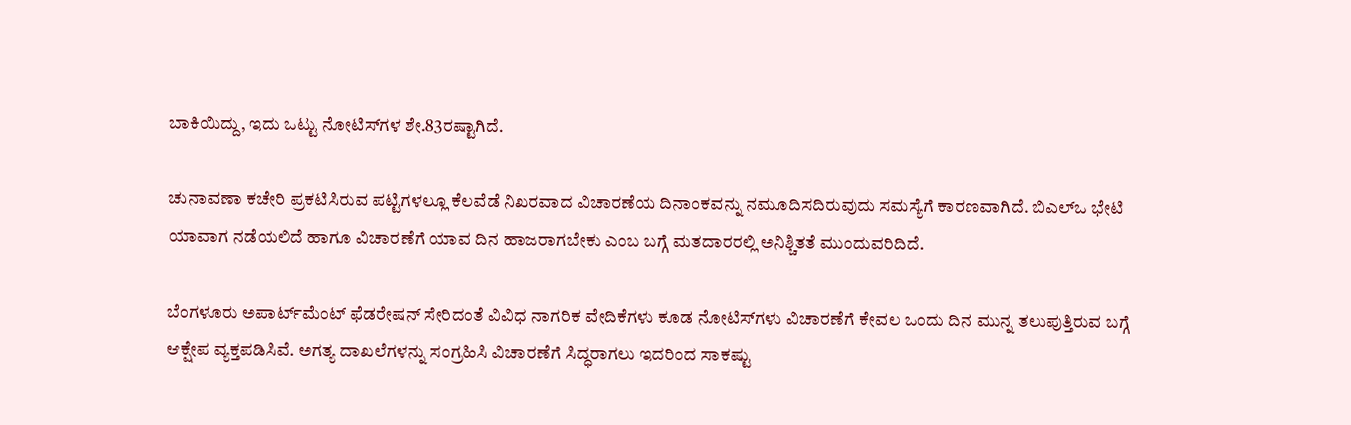ಬಾಕಿಯಿದ್ದು, ಇದು ಒಟ್ಟು ನೋಟಿಸ್‌ಗಳ ಶೇ.83ರಷ್ಟಾಗಿದೆ.

ಚುನಾವಣಾ ಕಚೇರಿ ಪ್ರಕಟಿಸಿರುವ ಪಟ್ಟಿಗಳಲ್ಲೂ ಕೆಲವೆಡೆ ನಿಖರವಾದ ವಿಚಾರಣೆಯ ದಿನಾಂಕವನ್ನು ನಮೂದಿಸದಿರುವುದು ಸಮಸ್ಯೆಗೆ ಕಾರಣವಾಗಿದೆ. ಬಿಎಲ್‌ಒ ಭೇಟಿ ಯಾವಾಗ ನಡೆಯಲಿದೆ ಹಾಗೂ ವಿಚಾರಣೆಗೆ ಯಾವ ದಿನ ಹಾಜರಾಗಬೇಕು ಎಂಬ ಬಗ್ಗೆ ಮತದಾರರಲ್ಲಿ ಅನಿಶ್ಚಿತತೆ ಮುಂದುವರಿದಿದೆ.

ಬೆಂಗಳೂರು ಅಪಾರ್ಟ್‌ಮೆಂಟ್‌ ಫೆಡರೇಷನ್‌ ಸೇರಿದಂತೆ ವಿವಿಧ ನಾಗರಿಕ ವೇದಿಕೆಗಳು ಕೂಡ ನೋಟಿಸ್‌ಗಳು ವಿಚಾರಣೆಗೆ ಕೇವಲ ಒಂದು ದಿನ ಮುನ್ನ ತಲುಪುತ್ತಿರುವ ಬಗ್ಗೆ ಆಕ್ಷೇಪ ವ್ಯಕ್ತಪಡಿಸಿವೆ. ಅಗತ್ಯ ದಾಖಲೆಗಳನ್ನು ಸಂಗ್ರಹಿಸಿ ವಿಚಾರಣೆಗೆ ಸಿದ್ಧರಾಗಲು ಇದರಿಂದ ಸಾಕಷ್ಟು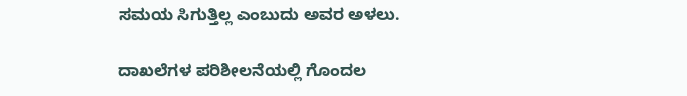ಸಮಯ ಸಿಗುತ್ತಿಲ್ಲ ಎಂಬುದು ಅವರ ಅಳಲು.

ದಾಖಲೆಗಳ ಪರಿಶೀಲನೆಯಲ್ಲಿ ಗೊಂದಲ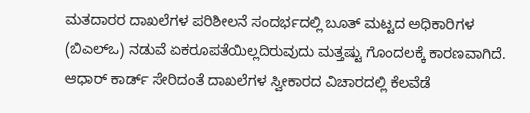ಮತದಾರರ ದಾಖಲೆಗಳ ಪರಿಶೀಲನೆ ಸಂದರ್ಭದಲ್ಲಿ ಬೂತ್‌ ಮಟ್ಟದ ಅಧಿಕಾರಿಗಳ (ಬಿಎಲ್‌ಒ) ನಡುವೆ ಏಕರೂಪತೆಯಿಲ್ಲದಿರುವುದು ಮತ್ತಷ್ಟು ಗೊಂದಲಕ್ಕೆ ಕಾರಣವಾಗಿದೆ. ಆಧಾರ್‌ ಕಾರ್ಡ್‌ ಸೇರಿದಂತೆ ದಾಖಲೆಗಳ ಸ್ವೀಕಾರದ ವಿಚಾರದಲ್ಲಿ ಕೆಲವೆಡೆ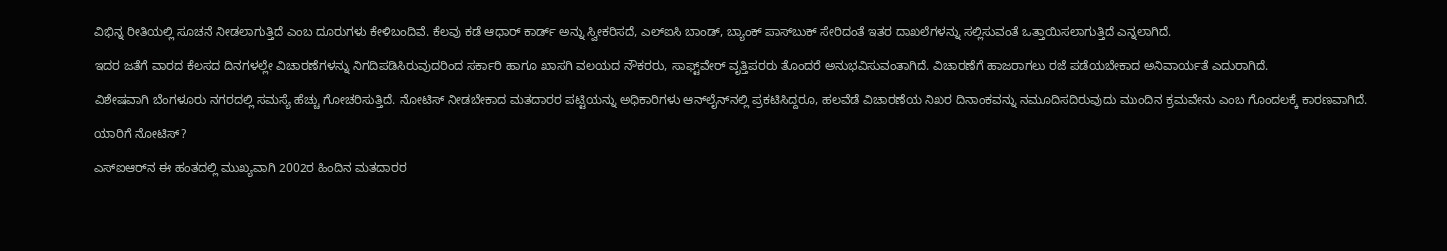ವಿಭಿನ್ನ ರೀತಿಯಲ್ಲಿ ಸೂಚನೆ ನೀಡಲಾಗುತ್ತಿದೆ ಎಂಬ ದೂರುಗಳು ಕೇಳಿಬಂದಿವೆ. ಕೆಲವು ಕಡೆ ಆಧಾರ್‌ ಕಾರ್ಡ್‌ ಅನ್ನು ಸ್ವೀಕರಿಸದೆ, ಎಲ್‌ಐಸಿ ಬಾಂಡ್‌, ಬ್ಯಾಂಕ್‌ ಪಾಸ್‌ಬುಕ್‌ ಸೇರಿದಂತೆ ಇತರ ದಾಖಲೆಗಳನ್ನು ಸಲ್ಲಿಸುವಂತೆ ಒತ್ತಾಯಿಸಲಾಗುತ್ತಿದೆ ಎನ್ನಲಾಗಿದೆ.

ಇದರ ಜತೆಗೆ ವಾರದ ಕೆಲಸದ ದಿನಗಳಲ್ಲೇ ವಿಚಾರಣೆಗಳನ್ನು ನಿಗದಿಪಡಿಸಿರುವುದರಿಂದ ಸರ್ಕಾರಿ ಹಾಗೂ ಖಾಸಗಿ ವಲಯದ ನೌಕರರು, ಸಾಫ್ಟ್‌ವೇರ್‌ ವೃತ್ತಿಪರರು ತೊಂದರೆ ಅನುಭವಿಸುವಂತಾಗಿದೆ. ವಿಚಾರಣೆಗೆ ಹಾಜರಾಗಲು ರಜೆ ಪಡೆಯಬೇಕಾದ ಅನಿವಾರ್ಯತೆ ಎದುರಾಗಿದೆ.

ವಿಶೇಷವಾಗಿ ಬೆಂಗಳೂರು ನಗರದಲ್ಲಿ ಸಮಸ್ಯೆ ಹೆಚ್ಚು ಗೋಚರಿಸುತ್ತಿದೆ. ನೋಟಿಸ್‌ ನೀಡಬೇಕಾದ ಮತದಾರರ ಪಟ್ಟಿಯನ್ನು ಅಧಿಕಾರಿಗಳು ಆನ್‌ಲೈನ್‌ನಲ್ಲಿ ಪ್ರಕಟಿಸಿದ್ದರೂ, ಹಲವೆಡೆ ವಿಚಾರಣೆಯ ನಿಖರ ದಿನಾಂಕವನ್ನು ನಮೂದಿಸದಿರುವುದು ಮುಂದಿನ ಕ್ರಮವೇನು ಎಂಬ ಗೊಂದಲಕ್ಕೆ ಕಾರಣವಾಗಿದೆ.

ಯಾರಿಗೆ ನೋಟಿಸ್‌?

ಎಸ್‌ಐಆರ್‌ನ ಈ ಹಂತದಲ್ಲಿ ಮುಖ್ಯವಾಗಿ 2002ರ ಹಿಂದಿನ ಮತದಾರರ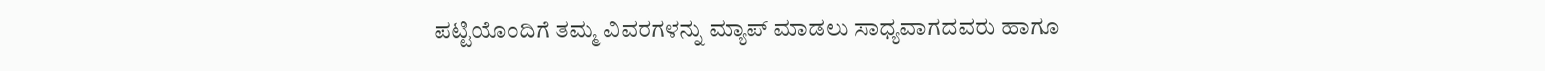ಪಟ್ಟಿಯೊಂದಿಗೆ ತಮ್ಮ ವಿವರಗಳನ್ನು ಮ್ಯಾಪ್‌ ಮಾಡಲು ಸಾಧ್ಯವಾಗದವರು ಹಾಗೂ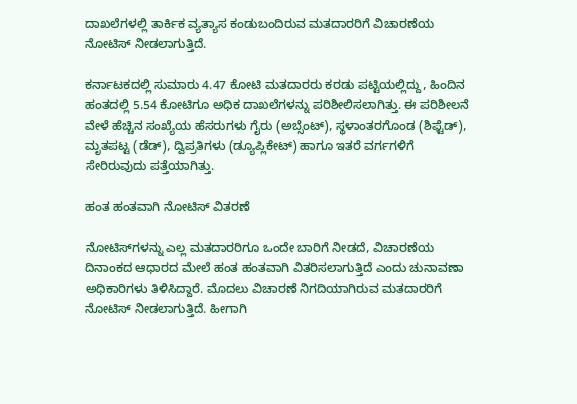ದಾಖಲೆಗಳಲ್ಲಿ ತಾರ್ಕಿಕ ವ್ಯತ್ಯಾಸ ಕಂಡುಬಂದಿರುವ ಮತದಾರರಿಗೆ ವಿಚಾರಣೆಯ ನೋಟಿಸ್‌ ನೀಡಲಾಗುತ್ತಿದೆ.

ಕರ್ನಾಟಕದಲ್ಲಿ ಸುಮಾರು 4.47 ಕೋಟಿ ಮತದಾರರು ಕರಡು ಪಟ್ಟಿಯಲ್ಲಿದ್ದು, ಹಿಂದಿನ ಹಂತದಲ್ಲಿ 5.54 ಕೋಟಿಗೂ ಅಧಿಕ ದಾಖಲೆಗಳನ್ನು ಪರಿಶೀಲಿಸಲಾಗಿತ್ತು. ಈ ಪರಿಶೀಲನೆ ವೇಳೆ ಹೆಚ್ಚಿನ ಸಂಖ್ಯೆಯ ಹೆಸರುಗಳು ಗೈರು (ಅಬ್ಸೆಂಟ್‌), ಸ್ಥಳಾಂತರಗೊಂಡ (ಶಿಫ್ಟೆಡ್‌), ಮೃತಪಟ್ಟ (ಡೆಡ್‌), ದ್ವಿಪ್ರತಿಗಳು (ಡ್ಯೂಪ್ಲಿಕೇಟ್‌) ಹಾಗೂ ಇತರೆ ವರ್ಗಗಳಿಗೆ ಸೇರಿರುವುದು ಪತ್ತೆಯಾಗಿತ್ತು.

ಹಂತ ಹಂತವಾಗಿ ನೋಟಿಸ್‌ ವಿತರಣೆ

ನೋಟಿಸ್‌ಗಳನ್ನು ಎಲ್ಲ ಮತದಾರರಿಗೂ ಒಂದೇ ಬಾರಿಗೆ ನೀಡದೆ, ವಿಚಾರಣೆಯ ದಿನಾಂಕದ ಆಧಾರದ ಮೇಲೆ ಹಂತ ಹಂತವಾಗಿ ವಿತರಿಸಲಾಗುತ್ತಿದೆ ಎಂದು ಚುನಾವಣಾ ಅಧಿಕಾರಿಗಳು ತಿಳಿಸಿದ್ದಾರೆ. ಮೊದಲು ವಿಚಾರಣೆ ನಿಗದಿಯಾಗಿರುವ ಮತದಾರರಿಗೆ ನೋಟಿಸ್‌ ನೀಡಲಾಗುತ್ತಿದೆ. ಹೀಗಾಗಿ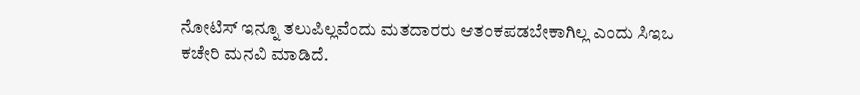ನೋಟಿಸ್‌ ಇನ್ನೂ ತಲುಪಿಲ್ಲವೆಂದು ಮತದಾರರು ಆತಂಕಪಡಬೇಕಾಗಿಲ್ಲ ಎಂದು ಸಿಇಒ ಕಚೇರಿ ಮನವಿ ಮಾಡಿದೆ.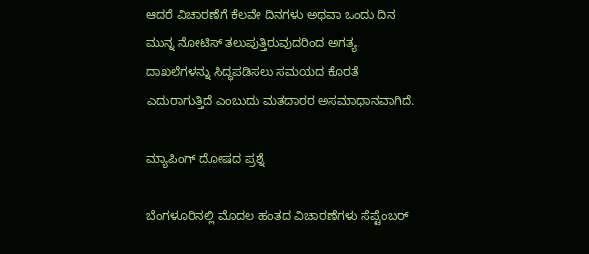ಆದರೆ ವಿಚಾರಣೆಗೆ ಕೆಲವೇ ದಿನಗಳು ಅಥವಾ ಒಂದು ದಿನ ಮುನ್ನ ನೋಟಿಸ್‌ ತಲುಪುತ್ತಿರುವುದರಿಂದ ಅಗತ್ಯ ದಾಖಲೆಗಳನ್ನು ಸಿದ್ಧಪಡಿಸಲು ಸಮಯದ ಕೊರತೆ ಎದುರಾಗುತ್ತಿದೆ ಎಂಬುದು ಮತದಾರರ ಅಸಮಾಧಾನವಾಗಿದೆ.

ಮ್ಯಾಪಿಂಗ್‌ ದೋಷದ ಪ್ರಶ್ನೆ

ಬೆಂಗಳೂರಿನಲ್ಲಿ ಮೊದಲ ಹಂತದ ವಿಚಾರಣೆಗಳು ಸೆಪ್ಟೆಂಬರ್‌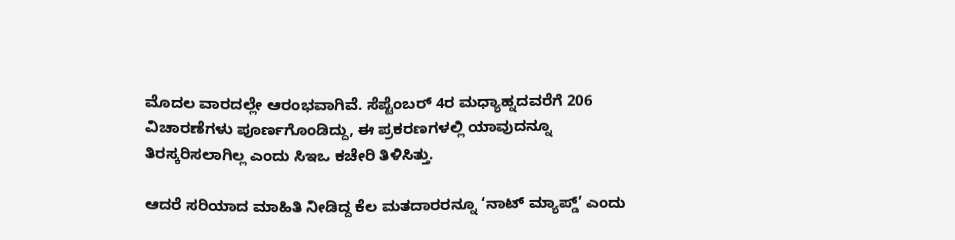ಮೊದಲ ವಾರದಲ್ಲೇ ಆರಂಭವಾಗಿವೆ. ಸೆಪ್ಟೆಂಬರ್‌ 4ರ ಮಧ್ಯಾಹ್ನದವರೆಗೆ 206 ವಿಚಾರಣೆಗಳು ಪೂರ್ಣಗೊಂಡಿದ್ದು, ಈ ಪ್ರಕರಣಗಳಲ್ಲಿ ಯಾವುದನ್ನೂ ತಿರಸ್ಕರಿಸಲಾಗಿಲ್ಲ ಎಂದು ಸಿಇಒ ಕಚೇರಿ ತಿಳಿಸಿತ್ತು.

ಆದರೆ ಸರಿಯಾದ ಮಾಹಿತಿ ನೀಡಿದ್ದ ಕೆಲ ಮತದಾರರನ್ನೂ ‘ನಾಟ್‌ ಮ್ಯಾಪ್ಡ್‌’ ಎಂದು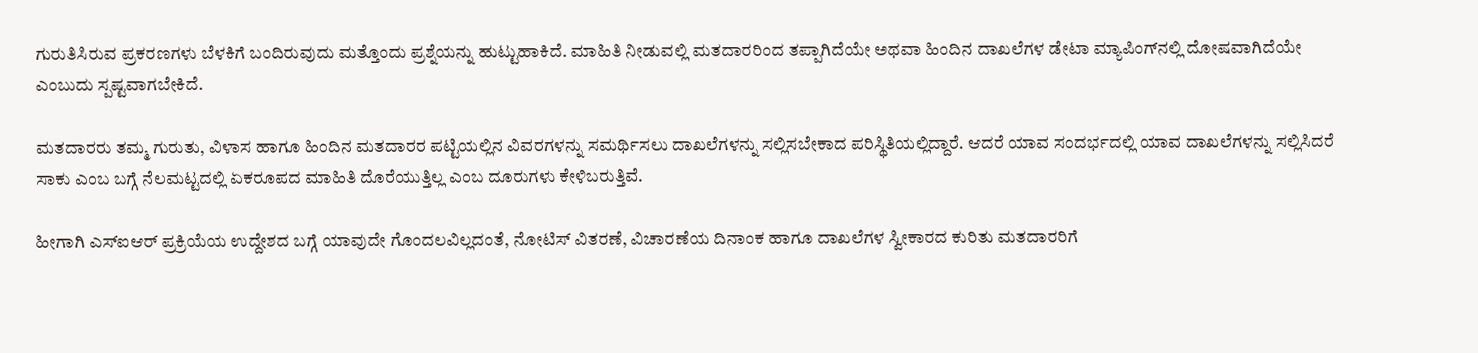ಗುರುತಿಸಿರುವ ಪ್ರಕರಣಗಳು ಬೆಳಕಿಗೆ ಬಂದಿರುವುದು ಮತ್ತೊಂದು ಪ್ರಶ್ನೆಯನ್ನು ಹುಟ್ಟುಹಾಕಿದೆ. ಮಾಹಿತಿ ನೀಡುವಲ್ಲಿ ಮತದಾರರಿಂದ ತಪ್ಪಾಗಿದೆಯೇ ಅಥವಾ ಹಿಂದಿನ ದಾಖಲೆಗಳ ಡೇಟಾ ಮ್ಯಾಪಿಂಗ್‌ನಲ್ಲಿ ದೋಷವಾಗಿದೆಯೇ ಎಂಬುದು ಸ್ಪಷ್ಟವಾಗಬೇಕಿದೆ.

ಮತದಾರರು ತಮ್ಮ ಗುರುತು, ವಿಳಾಸ ಹಾಗೂ ಹಿಂದಿನ ಮತದಾರರ ಪಟ್ಟಿಯಲ್ಲಿನ ವಿವರಗಳನ್ನು ಸಮರ್ಥಿಸಲು ದಾಖಲೆಗಳನ್ನು ಸಲ್ಲಿಸಬೇಕಾದ ಪರಿಸ್ಥಿತಿಯಲ್ಲಿದ್ದಾರೆ. ಆದರೆ ಯಾವ ಸಂದರ್ಭದಲ್ಲಿ ಯಾವ ದಾಖಲೆಗಳನ್ನು ಸಲ್ಲಿಸಿದರೆ ಸಾಕು ಎಂಬ ಬಗ್ಗೆ ನೆಲಮಟ್ಟದಲ್ಲಿ ಏಕರೂಪದ ಮಾಹಿತಿ ದೊರೆಯುತ್ತಿಲ್ಲ ಎಂಬ ದೂರುಗಳು ಕೇಳಿಬರುತ್ತಿವೆ.

ಹೀಗಾಗಿ ಎಸ್‌ಐಆರ್‌ ಪ್ರಕ್ರಿಯೆಯ ಉದ್ದೇಶದ ಬಗ್ಗೆ ಯಾವುದೇ ಗೊಂದಲವಿಲ್ಲದಂತೆ, ನೋಟಿಸ್‌ ವಿತರಣೆ, ವಿಚಾರಣೆಯ ದಿನಾಂಕ ಹಾಗೂ ದಾಖಲೆಗಳ ಸ್ವೀಕಾರದ ಕುರಿತು ಮತದಾರರಿಗೆ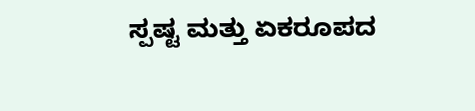ಸ್ಪಷ್ಟ ಮತ್ತು ಏಕರೂಪದ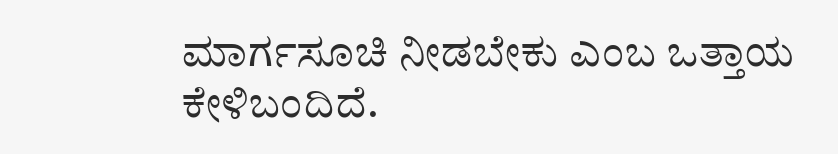ಮಾರ್ಗಸೂಚಿ ನೀಡಬೇಕು ಎಂಬ ಒತ್ತಾಯ ಕೇಳಿಬಂದಿದೆ.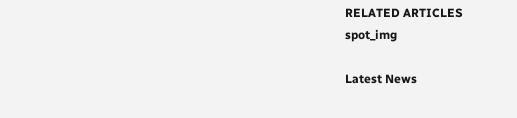RELATED ARTICLES
spot_img

Latest News